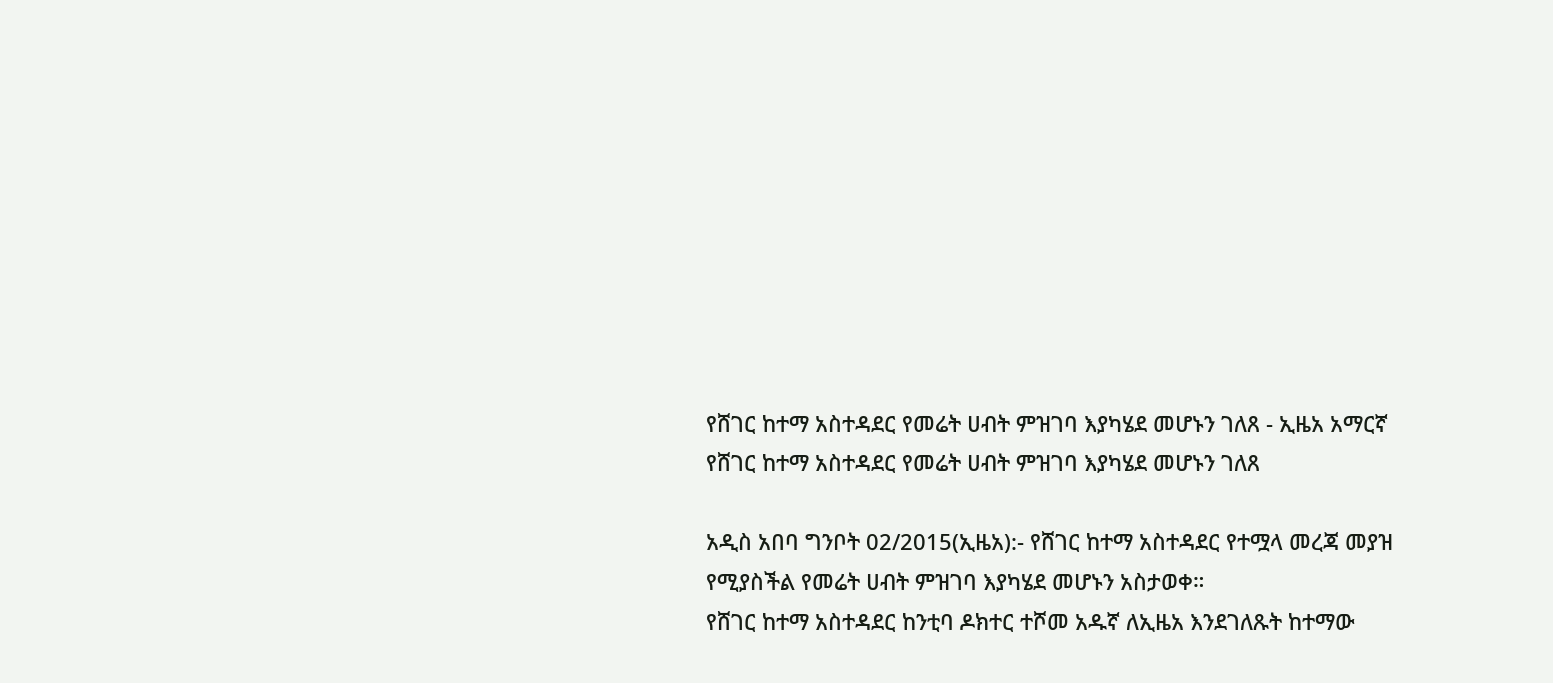የሸገር ከተማ አስተዳደር የመሬት ሀብት ምዝገባ እያካሄደ መሆኑን ገለጸ - ኢዜአ አማርኛ
የሸገር ከተማ አስተዳደር የመሬት ሀብት ምዝገባ እያካሄደ መሆኑን ገለጸ

አዲስ አበባ ግንቦት 02/2015(ኢዜአ):- የሸገር ከተማ አስተዳደር የተሟላ መረጃ መያዝ የሚያስችል የመሬት ሀብት ምዝገባ እያካሄደ መሆኑን አስታወቀ።
የሸገር ከተማ አስተዳደር ከንቲባ ዶክተር ተሾመ አዱኛ ለኢዜአ እንደገለጹት ከተማው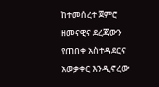ከተመሰረተ ጀምሮ ዘመናዊና ደረጃውን የጠበቀ አስተዳደርና አወቃቀር እንዲኖረው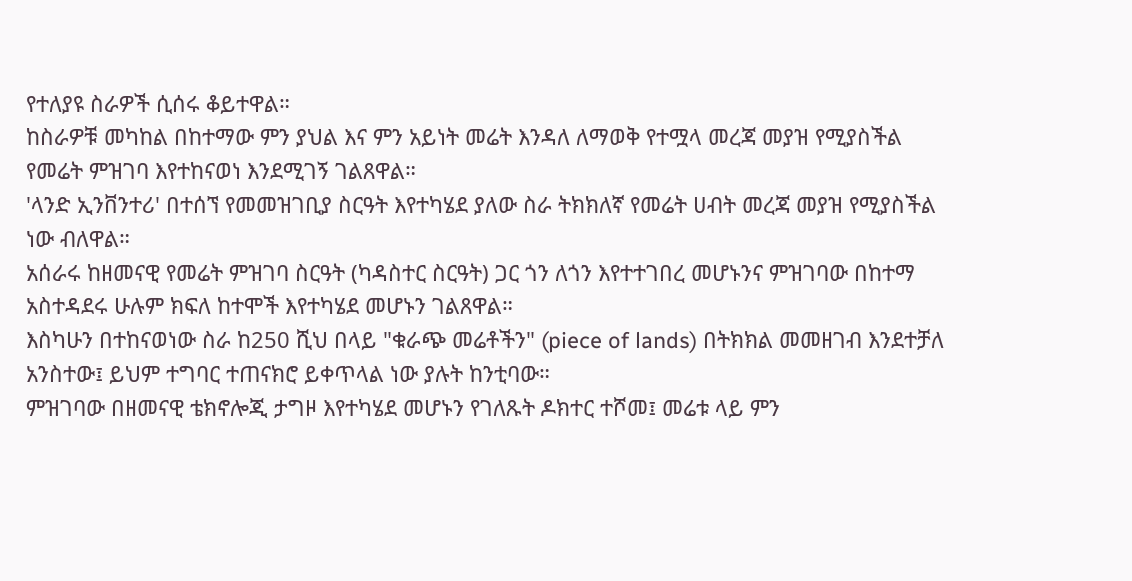የተለያዩ ስራዎች ሲሰሩ ቆይተዋል።
ከስራዎቹ መካከል በከተማው ምን ያህል እና ምን አይነት መሬት እንዳለ ለማወቅ የተሟላ መረጃ መያዝ የሚያስችል የመሬት ምዝገባ እየተከናወነ እንደሚገኝ ገልጸዋል።
'ላንድ ኢንቨንተሪ' በተሰኘ የመመዝገቢያ ስርዓት እየተካሄደ ያለው ስራ ትክክለኛ የመሬት ሀብት መረጃ መያዝ የሚያስችል ነው ብለዋል።
አሰራሩ ከዘመናዊ የመሬት ምዝገባ ስርዓት (ካዳስተር ስርዓት) ጋር ጎን ለጎን እየተተገበረ መሆኑንና ምዝገባው በከተማ አስተዳደሩ ሁሉም ክፍለ ከተሞች እየተካሄደ መሆኑን ገልጸዋል።
እስካሁን በተከናወነው ስራ ከ250 ሺህ በላይ "ቁራጭ መሬቶችን" (piece of lands) በትክክል መመዘገብ እንደተቻለ አንስተው፤ ይህም ተግባር ተጠናክሮ ይቀጥላል ነው ያሉት ከንቲባው።
ምዝገባው በዘመናዊ ቴክኖሎጂ ታግዞ እየተካሄደ መሆኑን የገለጹት ዶክተር ተሾመ፤ መሬቱ ላይ ምን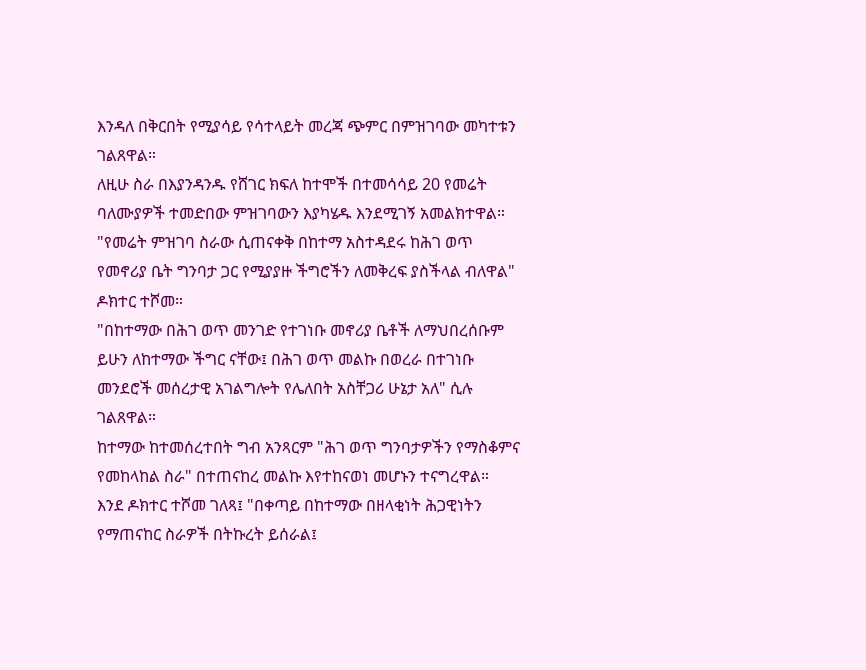እንዳለ በቅርበት የሚያሳይ የሳተላይት መረጃ ጭምር በምዝገባው መካተቱን ገልጸዋል።
ለዚሁ ስራ በእያንዳንዱ የሸገር ክፍለ ከተሞች በተመሳሳይ 20 የመሬት ባለሙያዎች ተመድበው ምዝገባውን እያካሄዱ እንደሚገኝ አመልክተዋል።
"የመሬት ምዝገባ ስራው ሲጠናቀቅ በከተማ አስተዳደሩ ከሕገ ወጥ የመኖሪያ ቤት ግንባታ ጋር የሚያያዙ ችግሮችን ለመቅረፍ ያስችላል ብለዋል" ዶክተር ተሾመ።
"በከተማው በሕገ ወጥ መንገድ የተገነቡ መኖሪያ ቤቶች ለማህበረሰቡም ይሁን ለከተማው ችግር ናቸው፤ በሕገ ወጥ መልኩ በወረራ በተገነቡ መንደሮች መሰረታዊ አገልግሎት የሌለበት አስቸጋሪ ሁኔታ አለ" ሲሉ ገልጸዋል።
ከተማው ከተመሰረተበት ግብ አንጻርም "ሕገ ወጥ ግንባታዎችን የማስቆምና የመከላከል ስራ" በተጠናከረ መልኩ እየተከናወነ መሆኑን ተናግረዋል።
እንደ ዶክተር ተሾመ ገለጻ፤ "በቀጣይ በከተማው በዘላቂነት ሕጋዊነትን የማጠናከር ስራዎች በትኩረት ይሰራል፤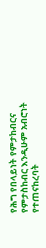የሕግ የበላይነት የምታከብርና የምታስከብር እንዲሁም አብሮነት የተጠናከረባት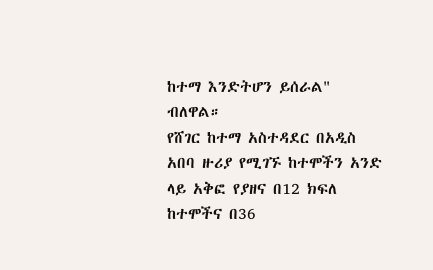ከተማ እንድትሆን ይሰራል" ብለዋል።
የሸገር ከተማ አስተዳደር በአዲስ አበባ ዙሪያ የሚገኙ ከተሞችን አንድ ላይ አቅፎ የያዘና በ12 ክፍለ ከተሞችና በ36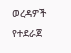ወረዳዎች የተደራጀ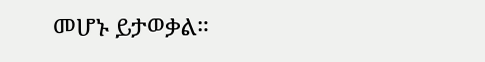መሆኑ ይታወቃል።